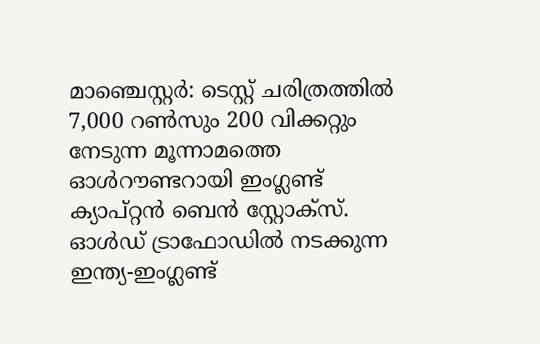മാഞ്ചെസ്റ്റര്‍: ടെസ്റ്റ് ചരിത്രത്തില്‍ 7,000 റണ്‍സും 200 വിക്കറ്റും നേടുന്ന മൂന്നാമത്തെ ഓള്‍റൗണ്ടറായി ഇംഗ്ലണ്ട് ക്യാപ്റ്റന്‍ ബെന്‍ സ്റ്റോക്‌സ്. ഓള്‍ഡ് ട്രാഫോഡില്‍ നടക്കുന്ന ഇന്ത്യ-ഇംഗ്ലണ്ട്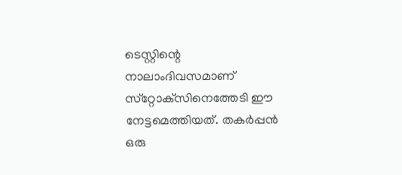ടെസ്റ്റിന്റെ നാലാംദിവസമാണ് സ്‌റ്റോക്‌സിനെത്തേടി ഈ നേട്ടമെത്തിയത്. തകര്‍പ്പന്‍ ഒരു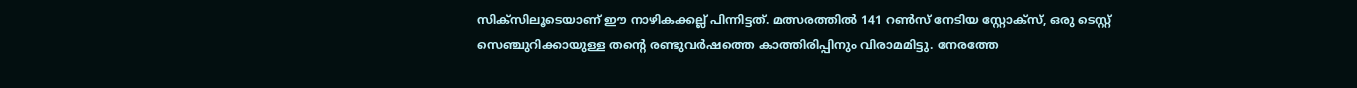സിക്‌സിലൂടെയാണ് ഈ നാഴികക്കല്ല് പിന്നിട്ടത്. മത്സരത്തില്‍ 141 റണ്‍സ് നേടിയ സ്റ്റോക്‌സ്, ഒരു ടെസ്റ്റ് സെഞ്ചുറിക്കായുള്ള തന്റെ രണ്ടുവര്‍ഷത്തെ കാത്തിരിപ്പിനും വിരാമമിട്ടു. നേരത്തേ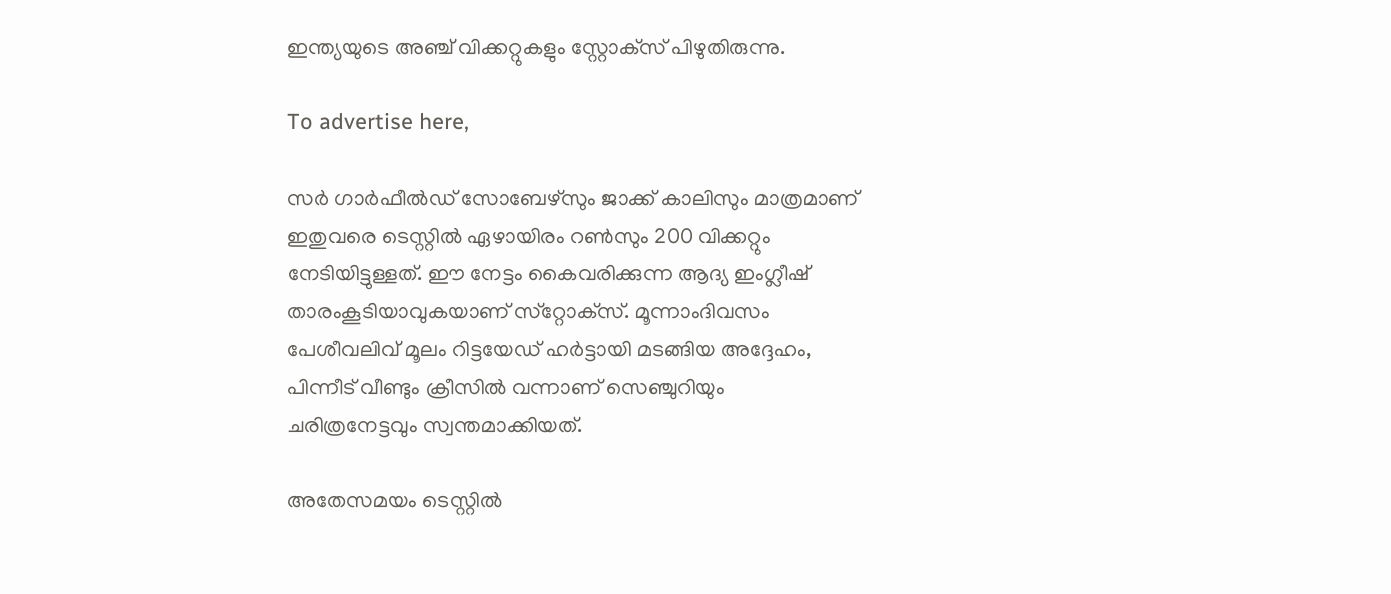ഇന്ത്യയുടെ അഞ്ച് വിക്കറ്റുകളും സ്റ്റോക്‌സ് പിഴുതിരുന്നു.

To advertise here,

സര്‍ ഗാര്‍ഫീല്‍ഡ് സോബേഴ്‌സും ജാക്ക് കാലിസും മാത്രമാണ് ഇതുവരെ ടെസ്റ്റില്‍ ഏഴായിരം റണ്‍സും 200 വിക്കറ്റും നേടിയിട്ടുള്ളത്. ഈ നേട്ടം കൈവരിക്കുന്ന ആദ്യ ഇംഗ്ലീഷ് താരംകൂടിയാവുകയാണ് സ്‌റ്റോക്‌സ്. മൂന്നാംദിവസം പേശീവലിവ് മൂലം റിട്ടയേഡ് ഹര്‍ട്ടായി മടങ്ങിയ അദ്ദേഹം, പിന്നീട് വീണ്ടും ക്രീസില്‍ വന്നാണ് സെഞ്ചുറിയും ചരിത്രനേട്ടവും സ്വന്തമാക്കിയത്.

അതേസമയം ടെസ്റ്റില്‍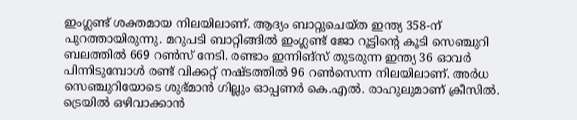ഇംഗ്ലണ്ട് ശക്തമായ നിലയിലാണ്. ആദ്യം ബാറ്റുചെയ്ത ഇന്ത്യ 358-ന് പുറത്തായിരുന്നു. മറുപടി ബാറ്റിങ്ങില്‍ ഇംഗ്ലണ്ട് ജോ റൂട്ടിന്റെ കൂടി സെഞ്ചുറി ബലത്തില്‍ 669 റണ്‍സ് നേടി. രണ്ടാം ഇന്നിങ്‌സ് തുടരുന്ന ഇന്ത്യ 36 ഓവര്‍ പിന്നിടുമ്പോള്‍ രണ്ട് വിക്കറ്റ് നഷ്ടത്തില്‍ 96 റണ്‍സെന്ന നിലയിലാണ്. അര്‍ധ സെഞ്ചുറിയോടെ ശുഭ്മാന്‍ ഗില്ലും ഓപ്പണര്‍ കെ.എല്‍. രാഹുലുമാണ് ക്രീസില്‍. ട്രെയില്‍ ഒഴിവാക്കാന്‍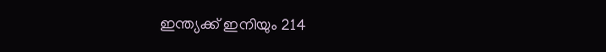ഇന്ത്യക്ക് ഇനിയും 214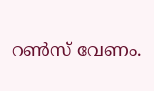റണ്‍സ് വേണം.